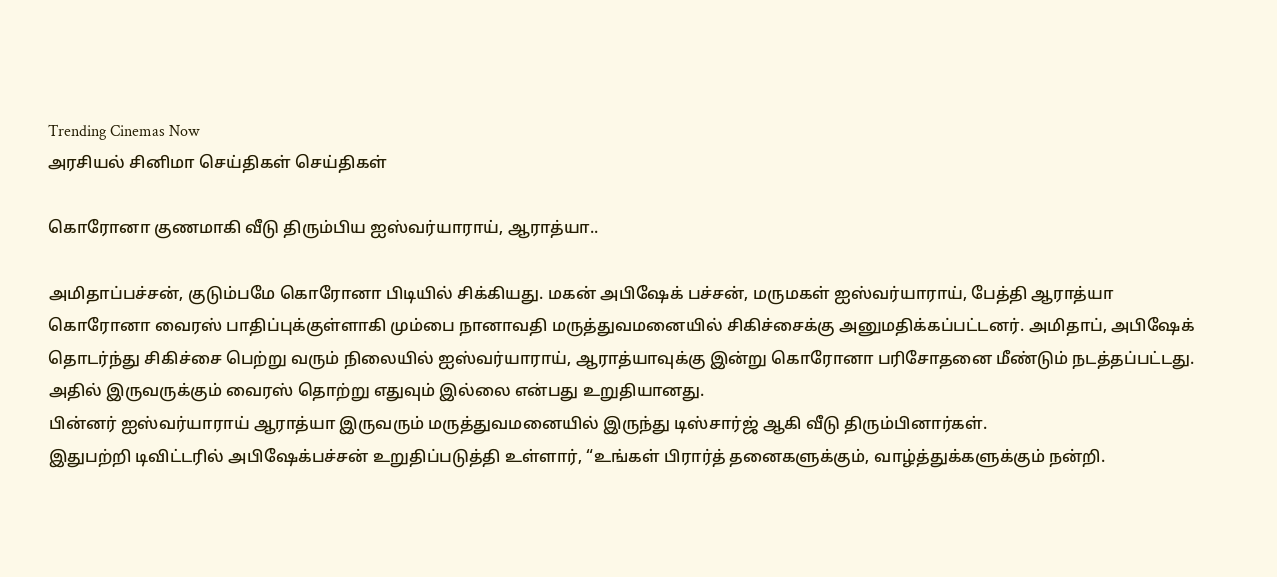Trending Cinemas Now
அரசியல் சினிமா செய்திகள் செய்திகள்

கொரோனா குணமாகி வீடு திரும்பிய ஐஸ்வர்யாராய், ஆராத்யா..

அமிதாப்பச்சன், குடும்பமே கொரோனா பிடியில் சிக்கியது. மகன் அபிஷேக் பச்சன், மருமகள் ஐஸ்வர்யாராய், பேத்தி ஆராத்யா கொரோனா வைரஸ் பாதிப்புக்குள்ளாகி மும்பை நானாவதி மருத்துவமனையில் சிகிச்சைக்கு அனுமதிக்கப்பட்டனர். அமிதாப், அபிஷேக் தொடர்ந்து சிகிச்சை பெற்று வரும் நிலையில் ஐஸ்வர்யாராய், ஆராத்யாவுக்கு இன்று கொரோனா பரிசோதனை மீண்டும் நடத்தப்பட்டது. அதில் இருவருக்கும் வைரஸ் தொற்று எதுவும் இல்லை என்பது உறுதியானது.
பின்னர் ஐஸ்வர்யாராய் ஆராத்யா இருவரும் மருத்துவமனையில் இருந்து டிஸ்சார்ஜ் ஆகி வீடு திரும்பினார்கள்.
இதுபற்றி டிவிட்டரில் அபிஷேக்பச்சன் உறுதிப்படுத்தி உள்ளார், “உங்கள் பிரார்த் தனைகளுக்கும், வாழ்த்துக்களுக்கும் நன்றி.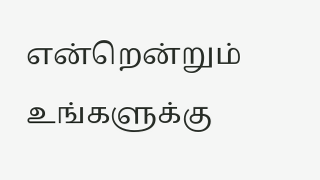என்றென்றும் உங்களுக்கு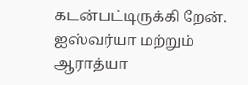கடன்பட்டிருக்கி றேன். ஐஸ்வர்யா மற்றும் ஆராத்யா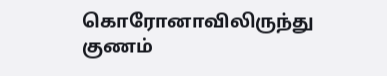கொரோனாவிலிருந்து குணம்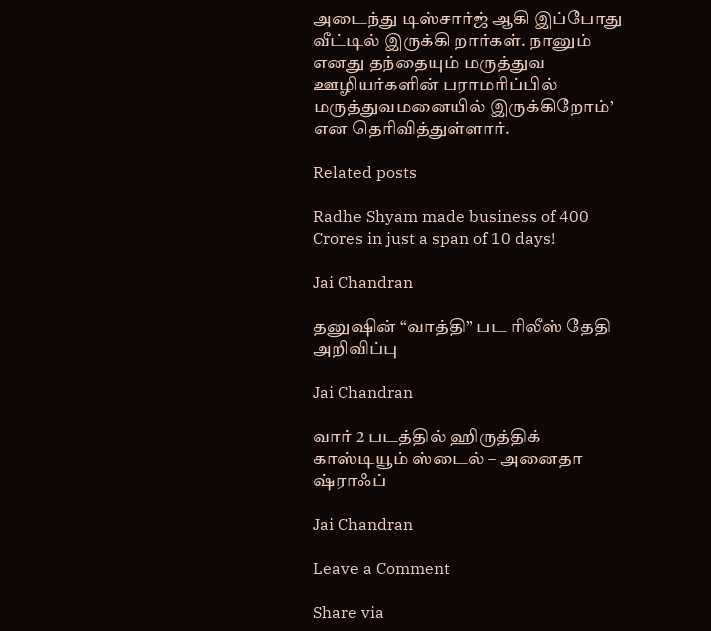அடைந்து டிஸ்சார்ஜ் ஆகி இப்போது வீட்டில் இருக்கி றார்கள். நானும் எனது தந்தையும் மருத்துவ ஊழியர்களின் பராமரிப்பில் மருத்துவமனையில் இருக்கிறோம்’ என தெரிவித்துள்ளார்.

Related posts

Radhe Shyam made business of 400 Crores in just a span of 10 days!

Jai Chandran

தனுஷின் “வாத்தி” பட ரிலீஸ் தேதி அறிவிப்பு

Jai Chandran

வார் 2 படத்தில் ஹிருத்திக் காஸ்டியூம் ஸ்டைல் – அனைதா ஷ்ராஃப்

Jai Chandran

Leave a Comment

Share via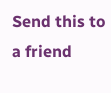Send this to a friend